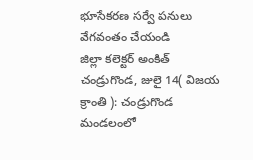భూసేకరణ సర్వే పనులు వేగవంతం చేయండి
జిల్లా కలెక్టర్ అంకిత్
చండ్రుగొండ, జులై 14( విజయ క్రాంతి ): చండ్రుగొండ మండలంలో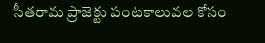సీతరామ ప్రాజెక్టు పంటకాలువల కోసం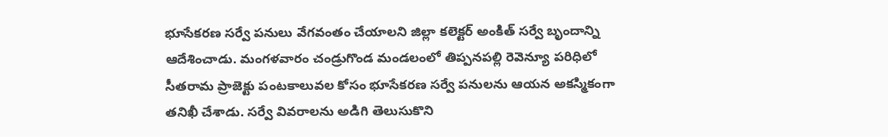భూసేకరణ సర్వే పనులు వేగవంతం చేయాలని జిల్లా కలెక్టర్ అంకిత్ సర్వే బృందాన్ని ఆదేశించాడు. మంగళవారం చండ్రుగొండ మండలంలో తిప్పనపల్లి రెవెన్యూ పరిధిలో సీతరామ ప్రాజెక్టు పంటకాలువల కోసం భూసేకరణ సర్వే పనులను ఆయన అకస్మికంగా తనిఖీ చేశాడు. సర్వే వివరాలను అడిగి తెలుసుకొని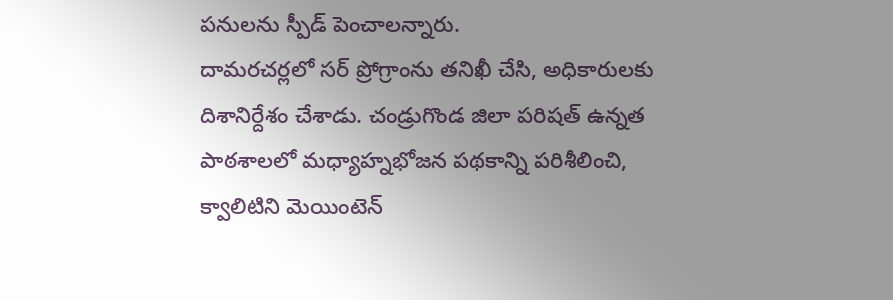పనులను స్పీడ్ పెంచాలన్నారు.
దామరచర్లలో సర్ ప్రోగ్రాంను తనిఖీ చేసి, అధికారులకు దిశానిర్దేశం చేశాడు. చండ్రుగొండ జిలా పరిషత్ ఉన్నత పాఠశాలలో మధ్యాహ్నభోజన పథకాన్ని పరిశీలించి, క్వాలిటిని మెయింటెన్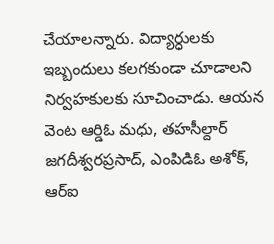చేయాలన్నారు. విద్యార్ధులకు ఇబ్బందులు కలగకుండా చూడాలని నిర్వహకులకు సూచించాడు. ఆయన వెంట ఆర్డిఓ మధు, తహసీల్దార్ జగదీశ్వరప్రసాద్, ఎంపిడిఓ అశోక్, ఆర్ఐ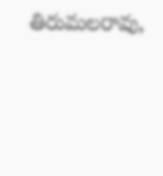తిరుమలరావు,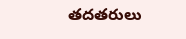తదతరులు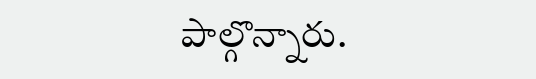పాల్గొన్నారు.